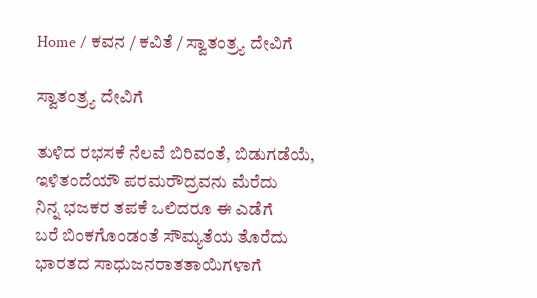Home / ಕವನ / ಕವಿತೆ / ಸ್ವಾತಂತ್ರ್ಯ ದೇವಿಗೆ

ಸ್ವಾತಂತ್ರ್ಯ ದೇವಿಗೆ

ತುಳಿದ ರಭಸಕೆ ನೆಲವೆ ಬಿರಿವಂತೆ, ಬಿಡುಗಡೆಯೆ,
ಇಳಿತಂದೆಯೌ ಪರಮರೌದ್ರವನು ಮೆರೆದು
ನಿನ್ನ ಭಜಕರ ತಪಕೆ ಒಲಿದರೂ ಈ ಎಡೆಗೆ
ಬರೆ ಬಿಂಕಗೊಂಡಂತೆ ಸೌಮ್ಯತೆಯ ತೊರೆದು
ಭಾರತದ ಸಾಧುಜನರಾತತಾಯಿಗಳಾಗೆ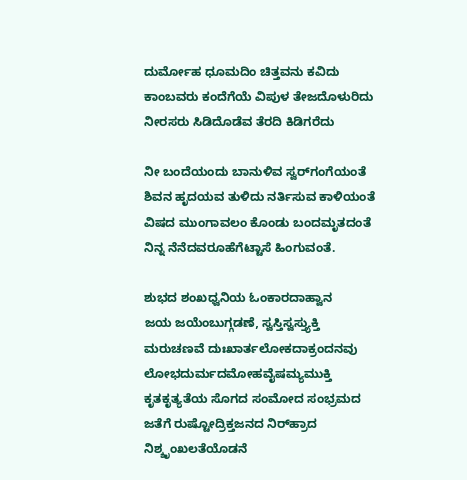ದುರ್ಮೋಹ ಧೂಮದಿಂ ಚಿತ್ತವನು ಕವಿದು
ಕಾಂಬವರು ಕಂದೆಗೆಯೆ ವಿಪುಳ ತೇಜದೊಳುರಿದು
ನೀರಸರು ಸಿಡಿದೊಡೆವ ತೆರದಿ ಕಿಡಿಗರೆದು

ನೀ ಬಂದೆಯಂದು ಬಾನುಳಿವ ಸ್ವರ್‌ಗಂಗೆಯಂತೆ
ಶಿವನ ಹೃದಯವ ತುಳಿದು ನರ್ತಿಸುವ ಕಾಳಿಯಂತೆ
ವಿಷದ ಮುಂಗಾವಲಂ ಕೊಂಡು ಬಂದಮೃತದಂತೆ
ನಿನ್ನ ನೆನೆದವರೂಹೆಗೆಟ್ಟಾಸೆ ಹಿಂಗುವಂತೆ.

ಶುಭದ ಶಂಖಧ್ವನಿಯ ಓಂಕಾರದಾಹ್ವಾನ
ಜಯ ಜಯೆಂಬುಗ್ಗಡಣೆ, ಸ್ವಸ್ತಿಸ್ವಸ್ತ್ಯುಕ್ತಿ
ಮರುಚಣವೆ ದುಃಖಾರ್ತಲೋಕದಾಕ್ರಂದನವು
ಲೋಭದುರ್ಮದಮೋಹವೈಷಮ್ಯಮುಕ್ತಿ
ಕೃತಕೃತ್ಯತೆಯ ಸೊಗದ ಸಂಮೋದ ಸಂಭ್ರಮದ
ಜತೆಗೆ ರುಷ್ಟೋದ್ರಿಕ್ತಜನದ ನಿರ್‌ಹ್ರಾದ
ನಿಶ್ಶೃಂಖಲತೆಯೊಡನೆ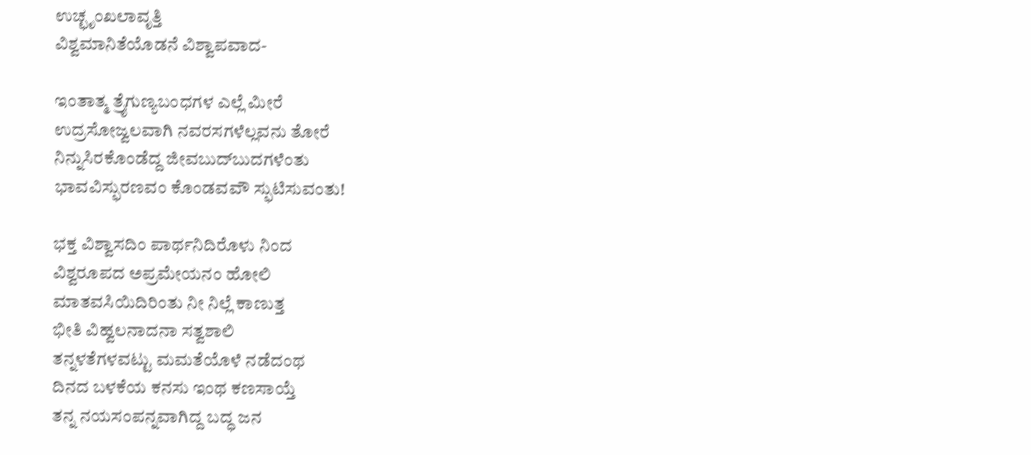ಉಚ್ಛೃಂಖಲಾವೃತ್ತಿ
ವಿಶ್ವಮಾನಿತೆಯೊಡನೆ ವಿಶ್ವಾಪವಾದ-

ಇಂತಾತ್ಮ ತ್ರೈಗುಣ್ಯಬಂಧಗಳ ಎಲ್ಲೆ ಮೀರೆ
ಉದ್ರಸೋಜ್ವಲವಾಗಿ ನವರಸಗಳೆಲ್ಲವನು ತೋರೆ
ನಿನ್ನುಸಿರಕೊಂಡೆದ್ದ ಜೀವಬುದ್‌ಬುದಗಳೆಂತು
ಭಾವವಿಸ್ಫುರಣವಂ ಕೊಂಡವವೌ ಸ್ಫುಟಿಸುವಂತು!

ಭಕ್ತ ವಿಶ್ವಾಸದಿಂ ಪಾರ್ಥನಿದಿರೊಳು ನಿಂದ
ವಿಶ್ವರೂಪದ ಅಪ್ರಮೇಯನಂ ಹೋಲಿ
ಮಾತವಸಿಯಿದಿರಿಂತು ನೀ ನಿಲ್ಲೆ ಕಾಣುತ್ತ
ಭೀತಿ ವಿಹ್ವಲನಾದನಾ ಸತ್ವಶಾಲಿ
ತನ್ನಳತೆಗಳವಟ್ಟು ಮಮತೆಯೊಳೆ ನಡೆದಂಥ
ದಿನದ ಬಳಕೆಯ ಕನಸು ಇಂಥ ಕಣಸಾಯ್ತೆ
ತನ್ನ ನಯಸಂಪನ್ನವಾಗಿದ್ದ ಬದ್ಧ ಜನ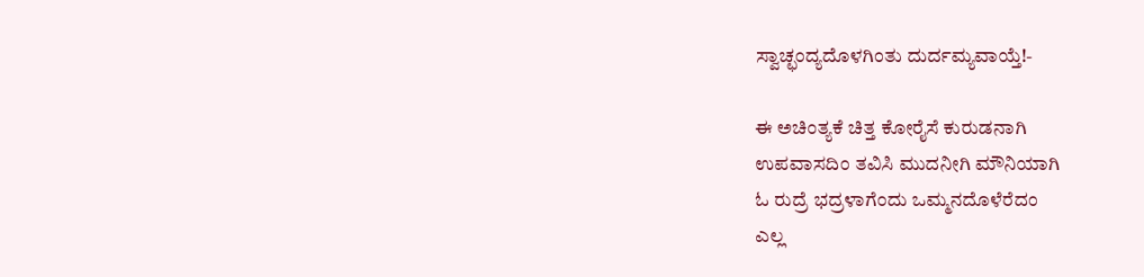ಸ್ವಾಚ್ಛಂದ್ಯದೊಳಗಿಂತು ದುರ್ದಮ್ಯವಾಯ್ತೆ!-

ಈ ಅಚಿಂತ್ಯಕೆ ಚಿತ್ತ ಕೋರೈಸೆ ಕುರುಡನಾಗಿ
ಉಪವಾಸದಿಂ ತವಿಸಿ ಮುದನೀಗಿ ಮೌನಿಯಾಗಿ
ಓ ರುದ್ರೆ ಭದ್ರಳಾಗೆಂದು ಒಮ್ಮನದೊಳೆರೆದಂ
ಎಲ್ಲ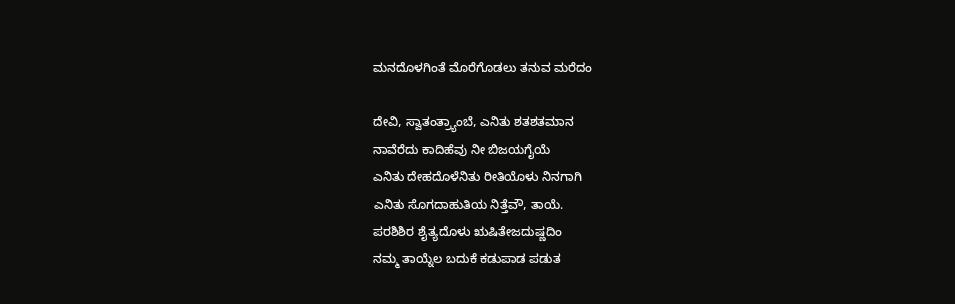ಮನದೊಳಗಿಂತೆ ಮೊರೆಗೊಡಲು ತನುವ ಮರೆದಂ

ದೇವಿ, ಸ್ವಾತಂತ್ರ್ಯಾಂಬೆ, ಎನಿತು ಶತಶತಮಾನ
ನಾವೆರೆದು ಕಾದಿಹೆವು ನೀ ಬಿಜಯಗೈಯೆ
ಎನಿತು ದೇಹದೊಳೆನಿತು ರೀತಿಯೊಳು ನಿನಗಾಗಿ
ಎನಿತು ಸೊಗದಾಹುತಿಯ ನಿತ್ತೆವೌ, ತಾಯೆ.
ಪರಶಿಶಿರ ಶೈತ್ಯದೊಳು ಋಷಿತೇಜದುಷ್ಣದಿಂ
ನಮ್ಮ ತಾಯ್ನೆಲ ಬದುಕೆ ಕಡುಪಾಡ ಪಡುತ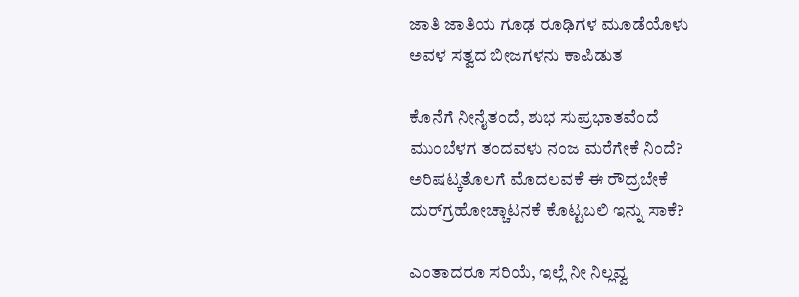ಜಾತಿ ಜಾತಿಯ ಗೂಢ ರೂಢಿಗಳ ಮೂಡೆಯೊಳು
ಅವಳ ಸತ್ವದ ಬೀಜಗಳನು ಕಾಪಿಡುತ

ಕೊನೆಗೆ ನೀನೈತಂದೆ, ಶುಭ ಸುಪ್ರಭಾತವೆಂದೆ
ಮುಂಬೆಳಗ ತಂದವಳು ನಂಜ ಮರೆಗೇಕೆ ನಿಂದೆ?
ಅರಿಷಟ್ಕತೊಲಗೆ ಮೊದಲವಕೆ ಈ ರೌದ್ರಬೇಕೆ
ದುರ್‌ಗ್ರಹೋಚ್ಚಾಟನಕೆ ಕೊಟ್ಟಬಲಿ ಇನ್ನು ಸಾಕೆ?

ಎಂತಾದರೂ ಸರಿಯೆ, ಇಲ್ಲೆ ನೀ ನಿಲ್ಲವ್ವ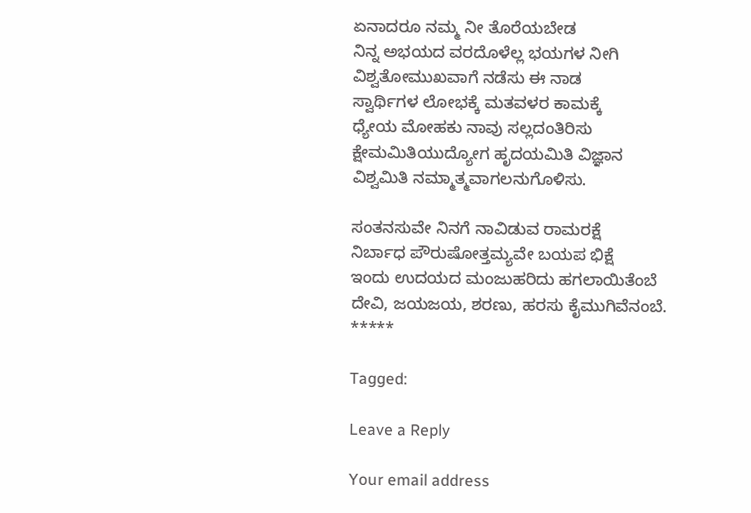ಏನಾದರೂ ನಮ್ಮ ನೀ ತೊರೆಯಬೇಡ
ನಿನ್ನ ಅಭಯದ ವರದೊಳೆಲ್ಲ ಭಯಗಳ ನೀಗಿ
ವಿಶ್ವತೋಮುಖವಾಗೆ ನಡೆಸು ಈ ನಾಡ
ಸ್ವಾರ್ಥಿಗಳ ಲೋಭಕ್ಕೆ ಮತವಳರ ಕಾಮಕ್ಕೆ
ಧ್ಯೇಯ ಮೋಹಕು ನಾವು ಸಲ್ಲದಂತಿರಿಸು
ಕ್ಷೇಮಮಿತಿಯುದ್ಯೋಗ ಹೃದಯಮಿತಿ ವಿಜ್ಞಾನ
ವಿಶ್ವಮಿತಿ ನಮ್ಮಾತ್ಮವಾಗಲನುಗೊಳಿಸು.

ಸಂತನಸುವೇ ನಿನಗೆ ನಾವಿಡುವ ರಾಮರಕ್ಷೆ
ನಿರ್ಬಾಧ ಪೌರುಷೋತ್ತಮ್ಯವೇ ಬಯಪ ಭಿಕ್ಷೆ
ಇಂದು ಉದಯದ ಮಂಜುಹರಿದು ಹಗಲಾಯಿತೆಂಬೆ
ದೇವಿ, ಜಯಜಯ, ಶರಣು, ಹರಸು ಕೈಮುಗಿವೆನಂಬೆ.
*****

Tagged:

Leave a Reply

Your email address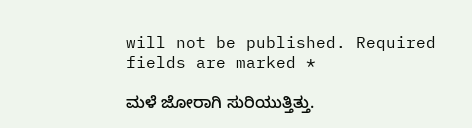will not be published. Required fields are marked *

ಮಳೆ ಜೋರಾಗಿ ಸುರಿಯುತ್ತಿತ್ತು.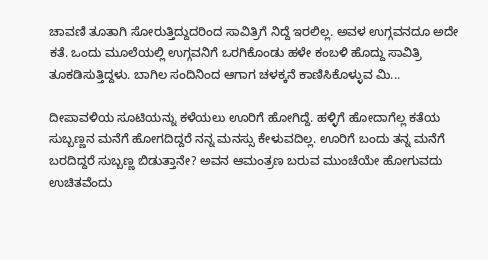ಚಾವಣಿ ತೂತಾಗಿ ಸೋರುತ್ತಿದ್ದುದರಿಂದ ಸಾವಿತ್ರಿಗೆ ನಿದ್ದೆ ಇರಲಿಲ್ಲ. ಅವಳ ಉಗ್ಗವನದೂ ಅದೇ ಕತೆ. ಒಂದು ಮೂಲೆಯಲ್ಲಿ ಉಗ್ಗವನಿಗೆ ಒರಗಿಕೊಂಡು ಹಳೇ ಕಂಬಳಿ ಹೊದ್ದು ಸಾವಿತ್ರಿ ತೂಕಡಿಸುತ್ತಿದ್ದಳು. ಬಾಗಿಲ ಸಂದಿನಿಂದ ಆಗಾಗ ಚಳಕ್ಕನೆ ಕಾಣಿಸಿಕೊಳ್ಳುವ ಮಿ...

ದೀಪಾವಳಿಯ ಸೂಟಿಯನ್ನು ಕಳೆಯಲು ಊರಿಗೆ ಹೋಗಿದ್ದೆ. ಹಳ್ಳಿಗೆ ಹೋದಾಗೆಲ್ಲ ಕತೆಯ ಸುಬ್ಬಣ್ಣನ ಮನೆಗೆ ಹೋಗದಿದ್ದರೆ ನನ್ನ ಮನಸ್ಸು ಕೇಳುವದಿಲ್ಲ. ಊರಿಗೆ ಬಂದು ತನ್ನ ಮನೆಗೆ ಬರದಿದ್ದರೆ ಸುಬ್ಬಣ್ಣ ಬಿಡುತ್ತಾನೇ? ಅವನ ಆಮಂತ್ರಣ ಬರುವ ಮುಂಚೆಯೇ ಹೋಗುವದು ಉಚಿತವೆಂದು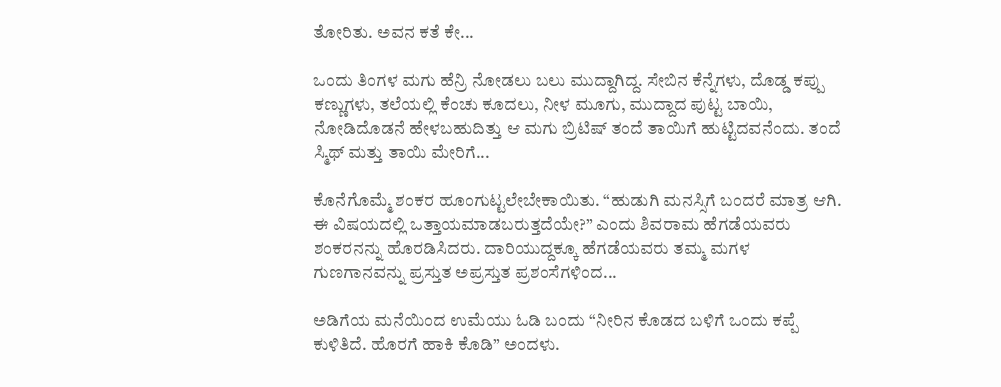ತೋರಿತು. ಅವನ ಕತೆ ಕೇ...

ಒಂದು ತಿಂಗಳ ಮಗು ಹೆನ್ರಿ ನೋಡಲು ಬಲು ಮುದ್ದಾಗಿದ್ದ. ಸೇಬಿನ ಕೆನ್ನೆಗಳು, ದೊಡ್ಡ ಕಪ್ಪು ಕಣ್ಣುಗಳು, ತಲೆಯಲ್ಲಿ ಕೆಂಚು ಕೂದಲು, ನೀಳ ಮೂಗು, ಮುದ್ದಾದ ಪುಟ್ಟ ಬಾಯಿ, ನೋಡಿದೊಡನೆ ಹೇಳಬಹುದಿತ್ತು ಆ ಮಗು ಬ್ರಿಟಿಷ್ ತಂದೆ ತಾಯಿಗೆ ಹುಟ್ಟಿದವನೆಂದು. ತಂದೆ ಸ್ಮಿಥ್ ಮತ್ತು ತಾಯಿ ಮೇರಿಗೆ...

ಕೊನೆಗೊಮ್ಮೆ ಶಂಕರ ಹೂಂಗುಟ್ಟಲೇಬೇಕಾಯಿತು. “ಹುಡುಗಿ ಮನಸ್ಸಿಗೆ ಬಂದರೆ ಮಾತ್ರ ಆಗಿ. ಈ ವಿಷಯದಲ್ಲಿ ಒತ್ತಾಯಮಾಡಬರುತ್ತದೆಯೇ?” ಎಂದು ಶಿವರಾಮ ಹೆಗಡೆಯವರು ಶಂಕರನನ್ನು ಹೊರಡಿಸಿದರು. ದಾರಿಯುದ್ದಕ್ಕೂ ಹೆಗಡೆಯವರು ತಮ್ಮ ಮಗಳ ಗುಣಗಾನವನ್ನು ಪ್ರಸ್ತುತ ಅಪ್ರಸ್ತುತ ಪ್ರಶಂಸೆಗಳಿಂದ...

ಅಡಿಗೆಯ ಮನೆಯಿಂದ ಉಮೆಯು ಓಡಿ ಬಂದು “ನೀರಿನ ಕೊಡದ ಬಳಿಗೆ ಒಂದು ಕಪ್ಪೆ ಕುಳಿತಿದೆ. ಹೊರಗೆ ಹಾಕಿ ಕೊಡಿ” ಅಂದಳು.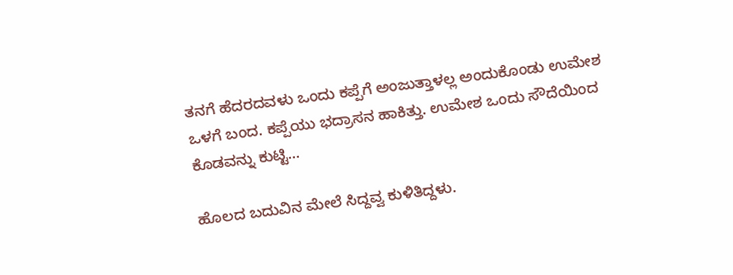ತನಗೆ ಹೆದರದವಳು ಒಂದು ಕಪ್ಪೆಗೆ ಅಂಜುತ್ತಾಳಲ್ಲ ಅಂದುಕೊಂಡು ಉಮೇಶ ಒಳಗೆ ಬಂದ. ಕಪ್ಪೆಯು ಭದ್ರಾಸನ ಹಾಕಿತ್ತು. ಉಮೇಶ ಒಂದು ಸೌದೆಯಿಂದ ಕೊಡವನ್ನು ಕುಟ್ಟಿ...

ಹೊಲದ ಬದುವಿನ ಮೇಲೆ ಸಿದ್ದವ್ವ ಕುಳಿತಿದ್ದಳು.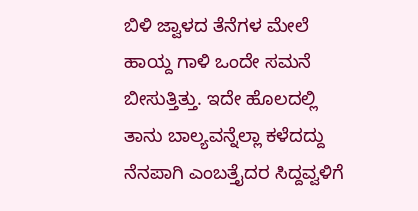ಬಿಳಿ ಜ್ವಾಳದ ತೆನೆಗಳ ಮೇಲೆ ಹಾಯ್ದ ಗಾಳಿ ಒಂದೇ ಸಮನೆ ಬೀಸುತ್ತಿತ್ತು. ಇದೇ ಹೊಲದಲ್ಲಿ ತಾನು ಬಾಲ್ಯವನ್ನೆಲ್ಲಾ ಕಳೆದದ್ದು ನೆನಪಾಗಿ ಎಂಬತ್ತೈದರ ಸಿದ್ದವ್ವಳಿಗೆ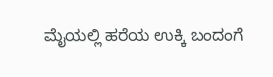ಮೈಯಲ್ಲಿ ಹರೆಯ ಉಕ್ಕಿ ಬಂದಂಗೆ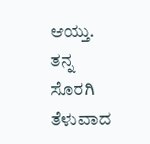ಆಯ್ತು. ತನ್ನ ಸೊರಗಿ ತೆಳುವಾದ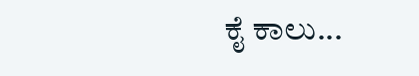ಕೈ ಕಾಲು...